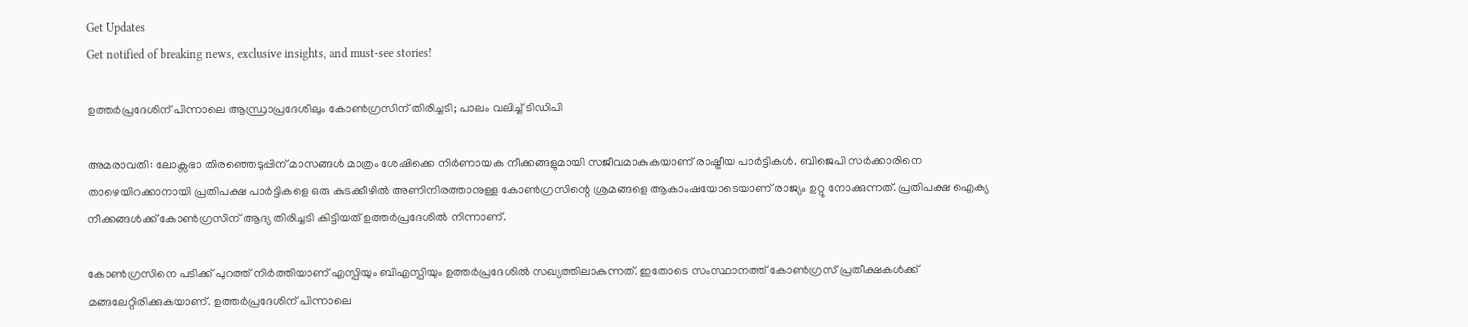Get Updates
Get notified of breaking news, exclusive insights, and must-see stories!

ഉത്തർപ്രദേശിന് പിന്നാലെ ആന്ധ്രാപ്രദേശിലും കോൺഗ്രസിന് തിരിച്ചടി; പാലം വലിച്ച് ടിഡിപി

അമരാവതി: ലോക്സഭാ തിരഞ്ഞെടുപ്പിന് മാസങ്ങൾ മാത്രം ശേഷിക്കെ നിർണായക നീക്കങ്ങളുമായി സജീവമാകുകയാണ് രാഷ്ട്രീയ പാർട്ടികൾ. ബിജെപി സർക്കാരിനെ താഴെയിറക്കാനായി പ്രതിപക്ഷ പാർട്ടികളെ ഒരു കുടക്കീഴിൽ അണിനിരത്താനുള്ള കോൺഗ്രസിന്റെ ശ്രമങ്ങളെ ആകാംഷയോടെയാണ് രാജ്യം ഉറ്റു നോക്കുന്നത്. പ്രതിപക്ഷ ഐക്യ നീക്കങ്ങൾക്ക് കോൺഗ്രസിന് ആദ്യ തിരിച്ചടി കിട്ടിയത് ഉത്തർപ്രദേശിൽ നിന്നാണ്.

കോൺഗ്രസിനെ പടിക്ക് പുറത്ത് നിർത്തിയാണ് എസ്പിയും ബിഎസ്പിയും ഉത്തർപ്രദേശിൽ സഖ്യത്തിലാകുന്നത്. ഇതോടെ സംസ്ഥാനത്ത് കോൺഗ്രസ് പ്രതീക്ഷകൾക്ക് മങ്ങലേറ്റിരിക്കുകയാണ്. ഉത്തർപ്രദേശിന് പിന്നാലെ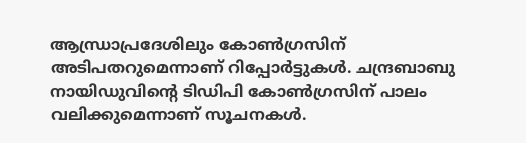ആന്ധ്രാപ്രദേശിലും കോൺഗ്രസിന് അടിപതറുമെന്നാണ് റിപ്പോർട്ടുകൾ. ചന്ദ്രബാബു നായിഡുവിന്റെ ടിഡിപി കോൺഗ്രസിന് പാലം വലിക്കുമെന്നാണ് സൂചനകൾ.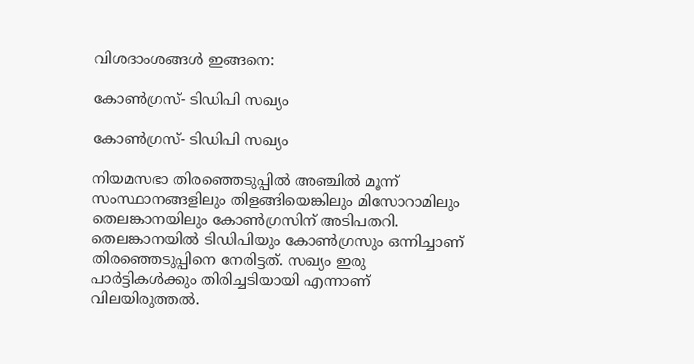വിശദാംശങ്ങൾ ഇങ്ങനെ:

കോൺഗ്രസ്- ടിഡിപി സഖ്യം

കോൺഗ്രസ്- ടിഡിപി സഖ്യം

നിയമസഭാ തിരഞ്ഞെടുപ്പിൽ അഞ്ചിൽ മൂന്ന് സംസ്ഥാനങ്ങളിലും തിളങ്ങിയെങ്കിലും മിസോറാമിലും തെലങ്കാനയിലും കോൺഗ്രസിന് അടിപതറി. തെലങ്കാനയിൽ ടിഡിപിയും കോൺഗ്രസും ഒന്നിച്ചാണ് തിരഞ്ഞെടുപ്പിനെ നേരിട്ടത്. സഖ്യം ഇരു പാർട്ടികൾക്കും തിരിച്ചടിയായി എന്നാണ് വിലയിരുത്തൽ.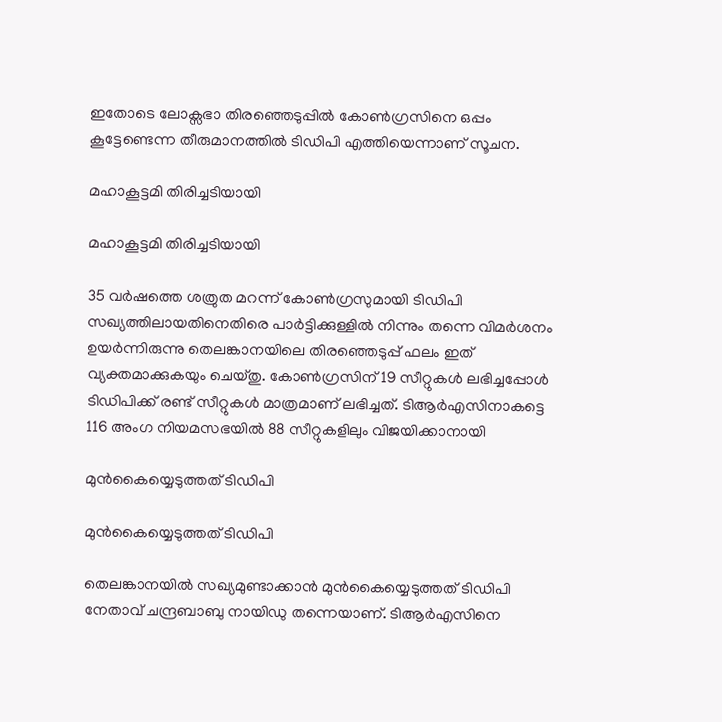ഇതോടെ ലോക്സഭാ തിരഞ്ഞെടുപ്പിൽ കോൺഗ്രസിനെ ഒപ്പം കൂട്ടേണ്ടെന്ന തീരുമാനത്തിൽ ടിഡിപി എത്തിയെന്നാണ് സൂചന.

മഹാകൂട്ടമി തിരിച്ചടിയായി

മഹാകൂട്ടമി തിരിച്ചടിയായി

35 വർഷത്തെ ശത്രുത മറന്ന് കോൺഗ്രസുമായി ടിഡിപി സഖ്യത്തിലായതിനെതിരെ പാർട്ടിക്കുള്ളിൽ നിന്നും തന്നെ വിമർശനം ഉയർന്നിരുന്നു തെലങ്കാനയിലെ തിരഞ്ഞെടുപ്പ് ഫലം ഇത് വ്യക്തമാക്കുകയും ചെയ്തു. കോൺഗ്രസിന് 19 സീറ്റുകൾ ലഭിച്ചപ്പോൾ ടിഡിപിക്ക് രണ്ട് സീറ്റുകൾ മാത്രമാണ് ലഭിച്ചത്. ടിആർഎസിനാകട്ടെ 116 അംഗ നിയമസഭയിൽ 88 സീറ്റുകളിലും വിജയിക്കാനായി

മുൻകൈയ്യെടുത്തത് ടിഡിപി

മുൻകൈയ്യെടുത്തത് ടിഡിപി

തെലങ്കാനയിൽ സഖ്യമുണ്ടാക്കാൻ മുൻകൈയ്യെടുത്തത് ടിഡിപി നേതാവ് ചന്ദ്രബാബു നായിഡു തന്നെയാണ്. ടിആർഎസിനെ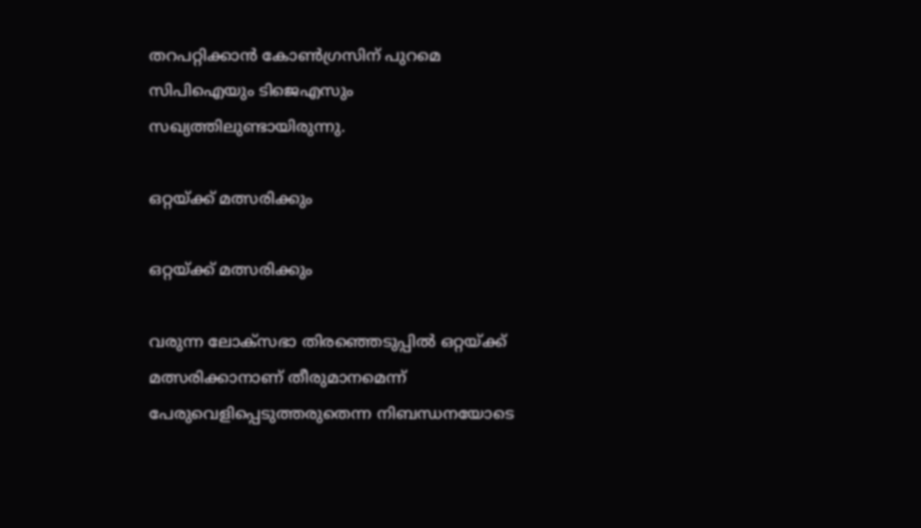തറപറ്റിക്കാൻ കോൺഗ്രസിന് പുറമെ സിപിഐയും ടിജെഎസും സഖ്യത്തിലുണ്ടായിരുന്നു.

ഒറ്റയ്ക്ക് മത്സരിക്കും

ഒറ്റയ്ക്ക് മത്സരിക്കും

വരുന്ന ലോക്സഭാ തിരഞ്ഞെടുപ്പിൽ ഒറ്റയ്ക്ക് മത്സരിക്കാനാണ് തീരുമാനമെന്ന് പേരുവെളിപ്പെടുത്തരുതെന്ന നിബന്ധനയോടെ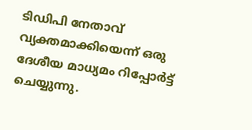ടിഡിപി നേതാവ് വ്യക്തമാക്കിയെന്ന് ഒരു ദേശീയ മാധ്യമം റിപ്പോർട്ട് ചെയ്യുന്നു.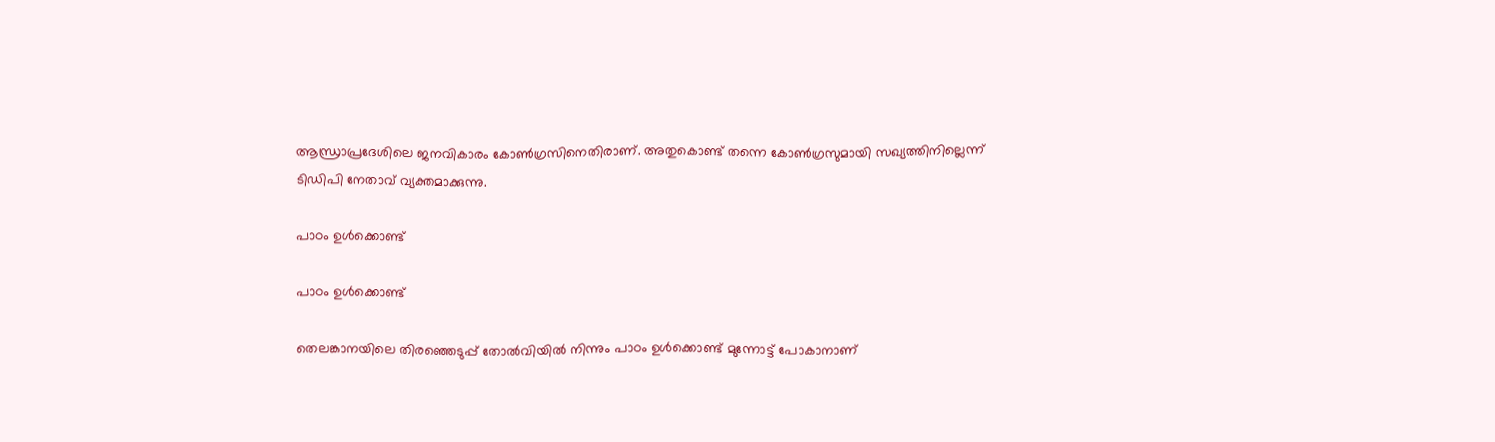ആന്ധ്രാപ്രദേശിലെ ജനവികാരം കോൺഗ്രസിനെതിരാണ്. അതുകൊണ്ട് തന്നെ കോൺഗ്രസുമായി സഖ്യത്തിനില്ലെന്ന് ടിഡിപി നേതാവ് വ്യക്തമാക്കുന്നു.

പാഠം ഉൾക്കൊണ്ട്

പാഠം ഉൾക്കൊണ്ട്

തെലങ്കാനയിലെ തിരഞ്ഞെടുപ്പ് തോൽവിയിൽ നിന്നും പാഠം ഉൾക്കൊണ്ട് മുന്നോട്ട് പോകാനാണ്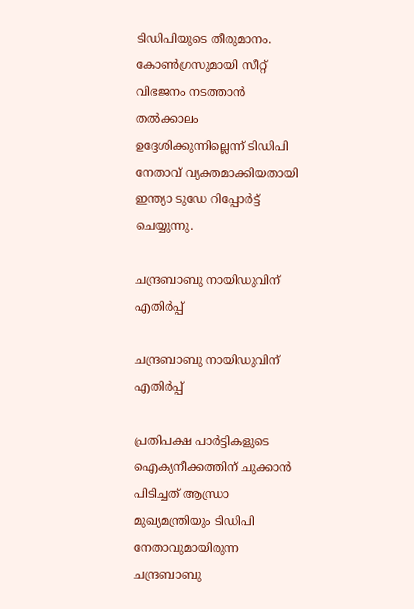ടിഡിപിയുടെ തീരുമാനം. കോൺഗ്രസുമായി സീറ്റ് വിഭജനം നടത്താൻ തൽക്കാലം ഉദ്ദേശിക്കുന്നില്ലെന്ന് ടിഡിപി നേതാവ് വ്യക്തമാക്കിയതായി ഇന്ത്യാ ടുഡേ റിപ്പോർട്ട് ചെയ്യുന്നു.

ചന്ദ്രബാബു നായിഡുവിന് എതിർപ്പ്

ചന്ദ്രബാബു നായിഡുവിന് എതിർപ്പ്

പ്രതിപക്ഷ പാർട്ടികളുടെ ഐക്യനീക്കത്തിന് ചുക്കാൻ പിടിച്ചത് ആന്ധ്രാ മുഖ്യമന്ത്രിയും ടിഡിപി നേതാവുമായിരുന്ന ചന്ദ്രബാബു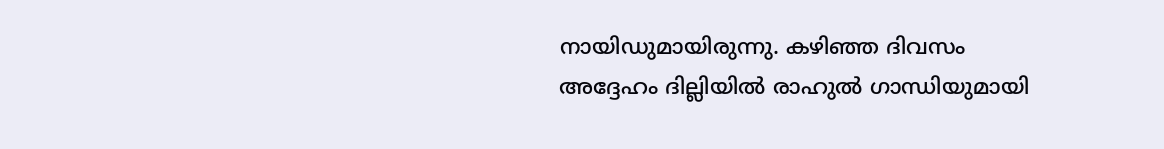നായിഡുമായിരുന്നു. കഴിഞ്ഞ ദിവസം അദ്ദേഹം ദില്ലിയിൽ രാഹുൽ ഗാന്ധി‌യുമായി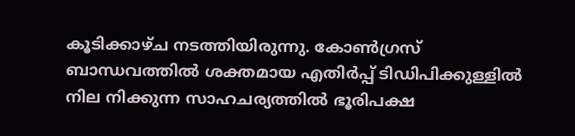കൂടിക്കാഴ്ച നടത്തിയിരുന്നു. കോൺഗ്രസ് ബാന്ധവത്തിൽ ശക്തമായ എതിർപ്പ് ടിഡിപിക്കുള്ളിൽ നില നിക്കുന്ന സാഹചര്യത്തിൽ ഭൂരിപക്ഷ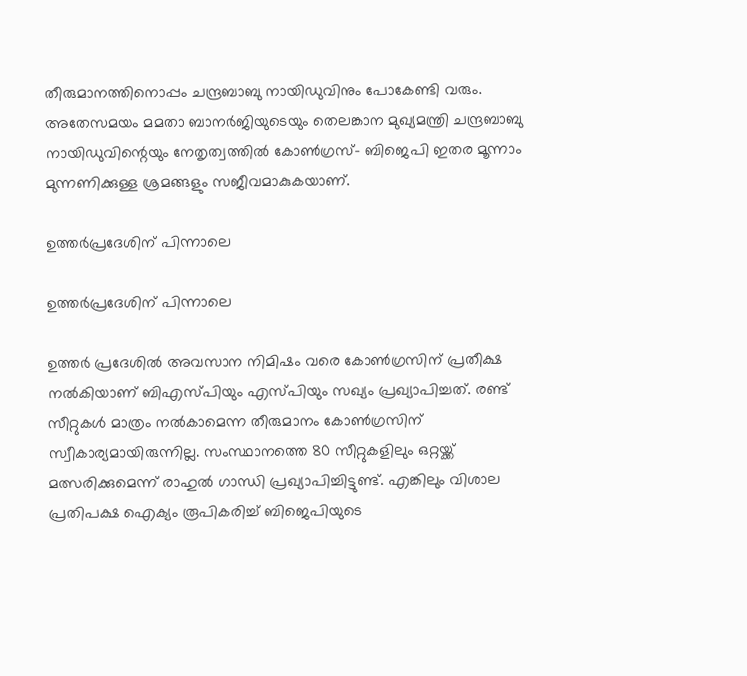തീരുമാനത്തിനൊപ്പം ചന്ദ്രബാബു നായിഡുവിനും പോകേണ്ടി വരും. അതേസമയം മമതാ ബാനർജിയുടെയും തെലങ്കാന മുഖ്യമന്ത്രി ചന്ദ്രബാബു നായിഡുവിന്റെയും നേതൃത്വത്തിൽ കോൺഗ്രസ്- ബിജെപി ഇതര മൂന്നാം മുന്നണിക്കുള്ള ശ്രമങ്ങളും സജീവമാകുകയാണ്.

ഉത്തർപ്രദേശിന് പിന്നാലെ

ഉത്തർപ്രദേശിന് പിന്നാലെ

ഉത്തർ പ്രദേശിൽ അവസാന നിമിഷം വരെ കോൺഗ്രസിന് പ്രതീക്ഷ നൽകിയാണ് ബിഎസ്പിയും എസ്പിയും സഖ്യം പ്രഖ്യാപിച്ചത്. രണ്ട് സീറ്റുകൾ മാത്രം നൽകാമെന്ന തീരുമാനം കോൺഗ്രസിന് സ്വീകാര്യമായിരുന്നില്ല. സംസ്ഥാനത്തെ 80 സീറ്റുകളിലും ഒറ്റയ്ക്ക് മത്സരിക്കുമെന്ന് രാഹുൽ ഗാന്ധി പ്രഖ്യാപിച്ചിട്ടുണ്ട്. എങ്കിലും വിശാല പ്രതിപക്ഷ ഐക്യം രൂപികരിച്ച് ബിജെപിയുടെ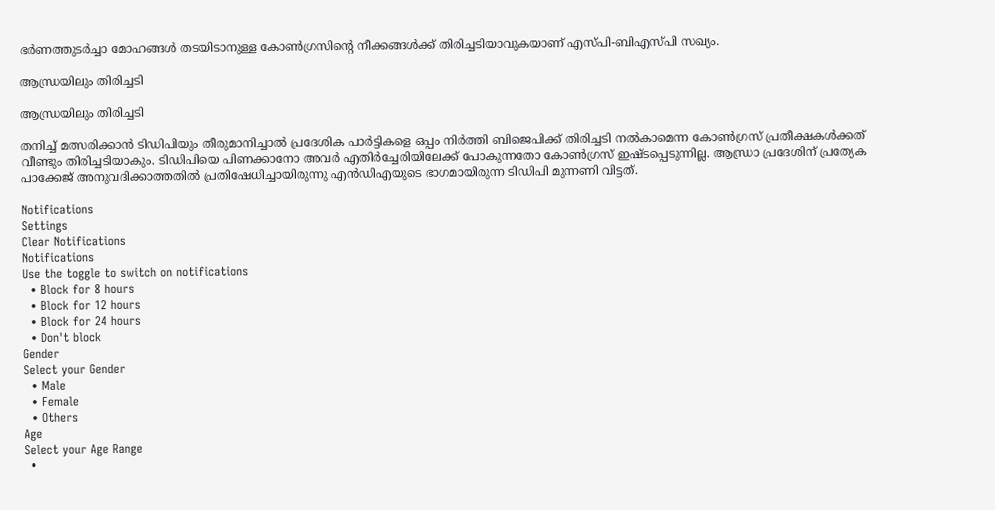ഭർണത്തുടർച്ചാ മോഹങ്ങൾ തടയിടാനുള്ള കോൺഗ്രസിന്റെ നീക്കങ്ങൾക്ക് തിരിച്ചടിയാവുകയാണ് എസ്പി-ബിഎസ്പി സഖ്യം.

ആന്ധ്രയിലും തിരിച്ചടി

ആന്ധ്രയിലും തിരിച്ചടി

തനിച്ച് മത്സരിക്കാൻ ടിഡിപിയും തീരുമാനിച്ചാൽ പ്രദേശിക പാർട്ടികളെ ഒപ്പം നിർത്തി ബിജെപിക്ക് തിരിച്ചടി നൽകാമെന്ന കോൺഗ്രസ് പ്രതീക്ഷകൾക്കത് വീണ്ടും തിരിച്ചടിയാകും. ടിഡിപിയെ പിണക്കാനോ അവർ എതിർച്ചേരിയിലേക്ക് പോകുന്നതോ കോൺഗ്രസ് ഇഷ്ടപ്പെടുന്നില്ല. ആന്ധ്രാ പ്രദേശിന് പ്രത്യേക പാക്കേജ് അനുവദിക്കാത്തതിൽ പ്രതിഷേധിച്ചായിരുന്നു എൻഡിഎയുടെ ഭാഗമായിരുന്ന ടിഡിപി മുന്നണി വിട്ടത്.

Notifications
Settings
Clear Notifications
Notifications
Use the toggle to switch on notifications
  • Block for 8 hours
  • Block for 12 hours
  • Block for 24 hours
  • Don't block
Gender
Select your Gender
  • Male
  • Female
  • Others
Age
Select your Age Range
  •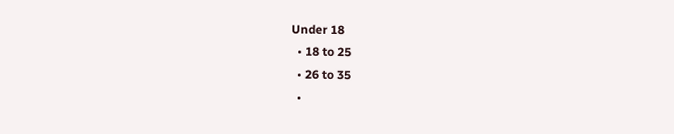Under 18
  • 18 to 25
  • 26 to 35
  •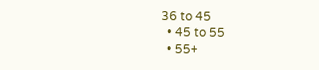36 to 45
  • 45 to 55
  • 55+